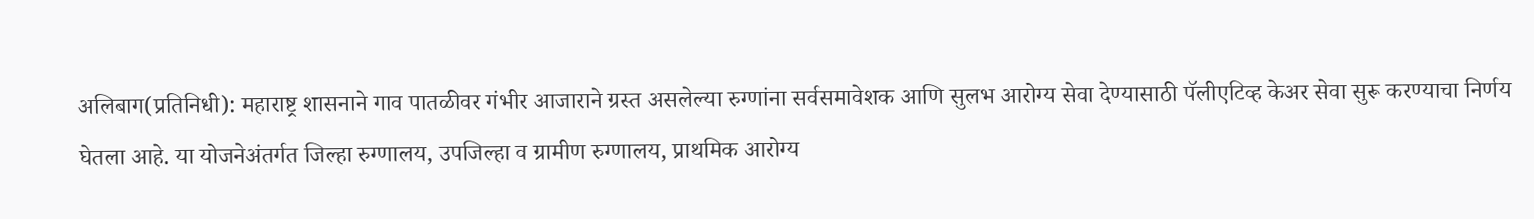अलिबाग(प्रतिनिधी): महाराष्ट्र शासनाने गाव पातळीवर गंभीर आजाराने ग्रस्त असलेल्या रुग्णांना सर्वसमावेशक आणि सुलभ आरोग्य सेवा देण्यासाठी पॅलीएटिव्ह केअर सेवा सुरू करण्याचा निर्णय घेतला आहे. या योजनेअंतर्गत जिल्हा रुग्णालय, उपजिल्हा व ग्रामीण रुग्णालय, प्राथमिक आरोग्य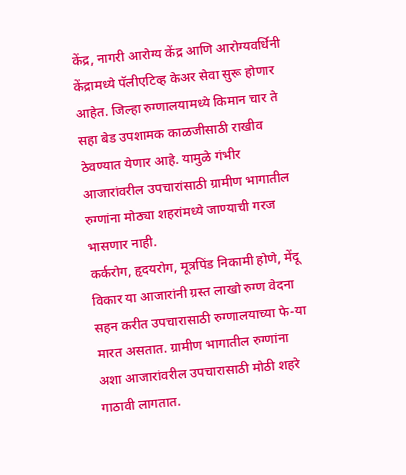केंद्र, नागरी आरोग्य केंद्र आणि आरोग्यवर्धिनी केंद्रामध्ये पॅलीएटिव्ह केअर सेवा सुरू होणार आहेत. जिल्हा रुग्णालयामध्ये किमान चार ते सहा बेड उपशामक काळजीसाठी राखीव ठेवण्यात येणार आहे. यामुळे गंभीर आजारांवरील उपचारांसाठी ग्रामीण भागातील रुग्णांना मोठ्या शहरांमध्ये जाण्याची गरज भासणार नाही.
कर्करोग, हृदयरोग, मूत्रपिंड निकामी होणे, मेंदू विकार या आजारांनी ग्रस्त लाखो रुग्ण वेदना सहन करीत उपचारासाठी रुग्णालयाच्या फे-या मारत असतात. ग्रामीण भागातील रुग्णांना अशा आजारांवरील उपचारासाठी मोठी शहरे गाठावी लागतात.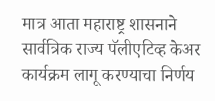मात्र आता महाराष्ट्र शासनाने सार्वत्रिक राज्य पॅलीएटिव्ह केअर कार्यक्रम लागू करण्याचा निर्णय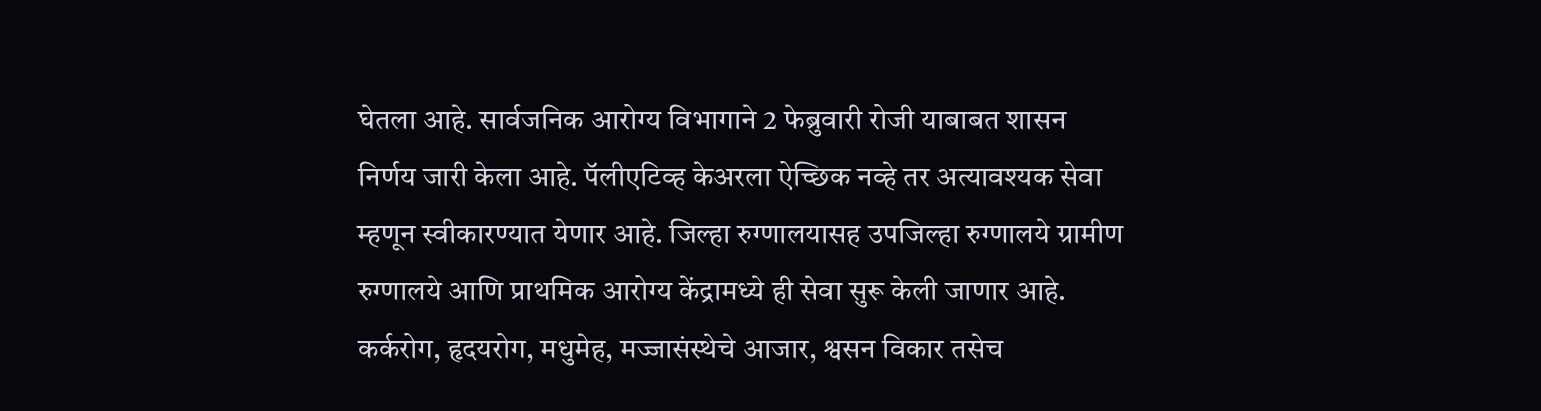घेतला आहे. सार्वजनिक आरोग्य विभागाने 2 फेब्रुवारी रोजी याबाबत शासन निर्णय जारी केला आहे. पॅलीएटिव्ह केअरला ऐच्छिक नव्हे तर अत्यावश्यक सेवा म्हणून स्वीकारण्यात येणार आहे. जिल्हा रुग्णालयासह उपजिल्हा रुग्णालये ग्रामीण रुग्णालये आणि प्राथमिक आरोग्य केंद्रामध्ये ही सेवा सुरू केली जाणार आहे.
कर्करोग, हृदयरोग, मधुमेह, मज्जासंस्थेचे आजार, श्वसन विकार तसेच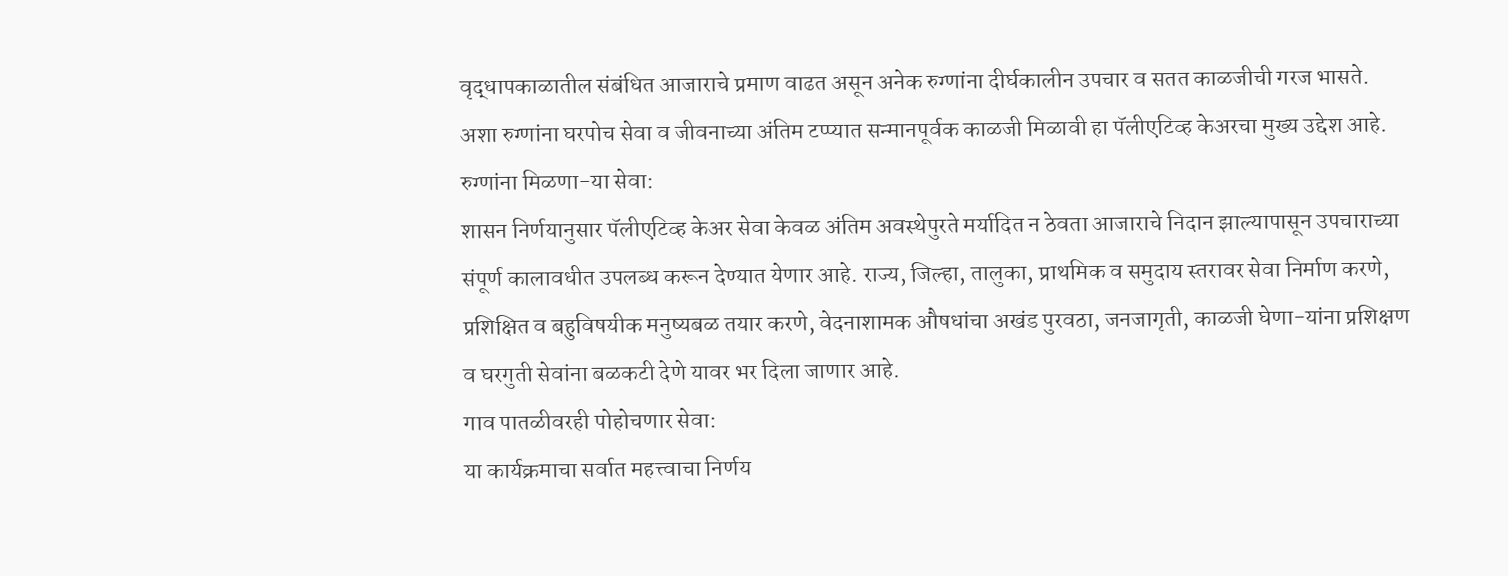वृद्धापकाळातील संबंधित आजाराचे प्रमाण वाढत असून अनेक रुग्णांना दीर्घकालीन उपचार व सतत काळजीची गरज भासते. अशा रुग्णांना घरपोच सेवा व जीवनाच्या अंतिम टप्प्यात सन्मानपूर्वक काळजी मिळावी हा पॅलीएटिव्ह केअरचा मुख्य उद्देश आहे.
रुग्णांना मिळणा-या सेवा:
शासन निर्णयानुसार पॅलीएटिव्ह केअर सेवा केवळ अंतिम अवस्थेपुरते मर्यादित न ठेवता आजाराचे निदान झाल्यापासून उपचाराच्या संपूर्ण कालावधीत उपलब्ध करून देण्यात येणार आहे. राज्य, जिल्हा, तालुका, प्राथमिक व समुदाय स्तरावर सेवा निर्माण करणे, प्रशिक्षित व बहुविषयीक मनुष्यबळ तयार करणे, वेदनाशामक औषधांचा अखंड पुरवठा, जनजागृती, काळजी घेणा-यांना प्रशिक्षण व घरगुती सेवांना बळकटी देणे यावर भर दिला जाणार आहे.
गाव पातळीवरही पोहोचणार सेवा:
या कार्यक्रमाचा सर्वात महत्त्वाचा निर्णय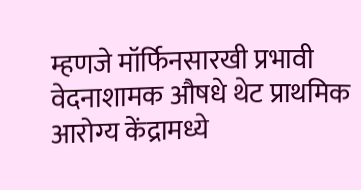म्हणजे मॉर्फिनसारखी प्रभावी वेदनाशामक औषधे थेट प्राथमिक आरोग्य केंद्रामध्ये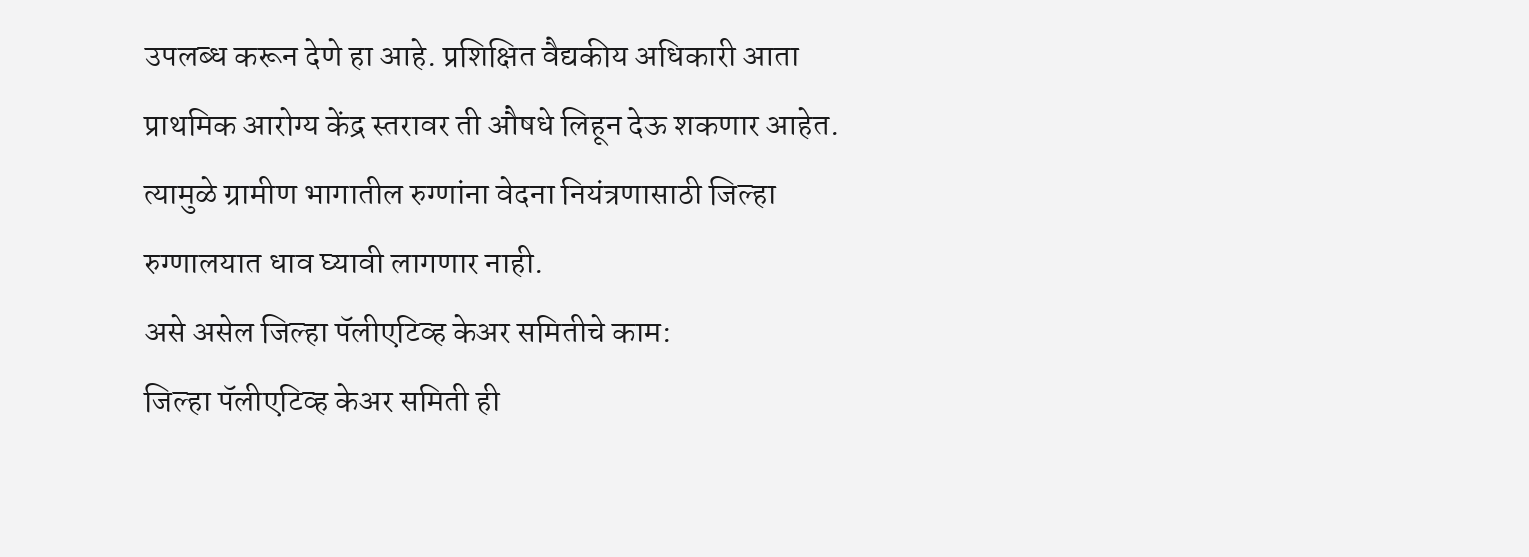उपलब्ध करून देणे हा आहे. प्रशिक्षित वैद्यकीय अधिकारी आता प्राथमिक आरोग्य केंद्र स्तरावर ती औषधे लिहून देऊ शकणार आहेत. त्यामुळे ग्रामीण भागातील रुग्णांना वेदना नियंत्रणासाठी जिल्हा रुग्णालयात धाव घ्यावी लागणार नाही.
असे असेल जिल्हा पॅलीएटिव्ह केअर समितीचे काम:
जिल्हा पॅलीएटिव्ह केअर समिती ही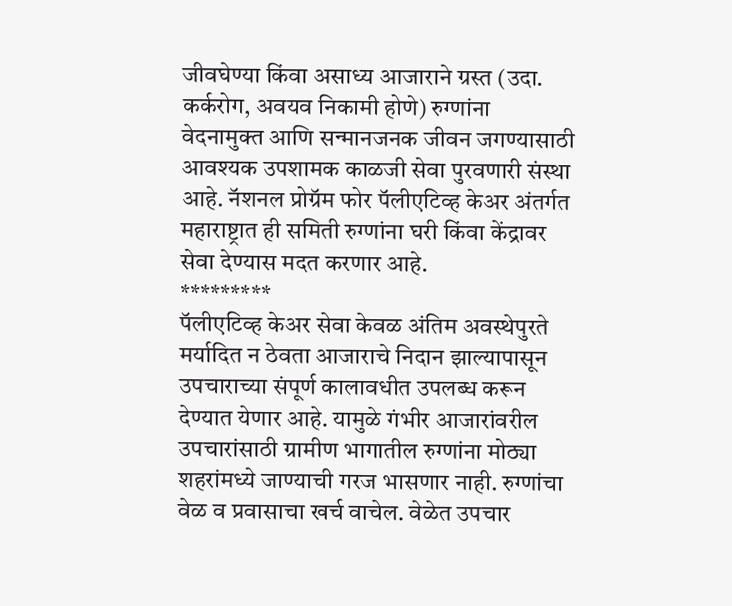जीवघेण्या किंवा असाध्य आजाराने ग्रस्त (उदा. कर्करोग, अवयव निकामी होणे) रुग्णांना वेदनामुक्त आणि सन्मानजनक जीवन जगण्यासाठी आवश्यक उपशामक काळजी सेवा पुरवणारी संस्था आहे. नॅशनल प्रोग्रॅम फोर पॅलीएटिव्ह केअर अंतर्गत महाराष्ट्रात ही समिती रुग्णांना घरी किंवा केंद्रावर सेवा देण्यास मदत करणार आहे.
*********
पॅलीएटिव्ह केअर सेवा केवळ अंतिम अवस्थेपुरते मर्यादित न ठेवता आजाराचे निदान झाल्यापासून उपचाराच्या संपूर्ण कालावधीत उपलब्ध करून देण्यात येणार आहे. यामुळे गंभीर आजारांवरील उपचारांसाठी ग्रामीण भागातील रुग्णांना मोठ्या शहरांमध्ये जाण्याची गरज भासणार नाही. रुग्णांचा वेळ व प्रवासाचा खर्च वाचेल. वेळेत उपचार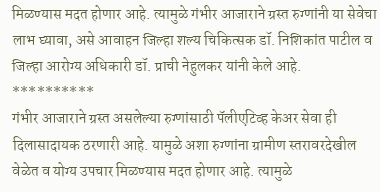मिळण्यास मदत होणार आहे. त्यामुळे गंभीर आजाराने ग्रस्त रुग्णांनी या सेवेचा लाभ घ्यावा, असे आवाहन जिल्हा शल्य चिकित्सक डॉ. निशिकांत पाटील व जिल्हा आरोग्य अधिकारी डॉ. प्राची नेहुलकर यांनी केले आहे.
**********
गंभीर आजाराने ग्रस्त असलेल्या रुग्णांसाठी पॅलीएटिव्ह केअर सेवा ही दिलासादायक ठरणारी आहे. यामुळे अशा रुग्णांना ग्रामीण स्तरावरदेखील वेळेत व योग्य उपचार मिळण्यास मदत होणार आहे. त्यामुळे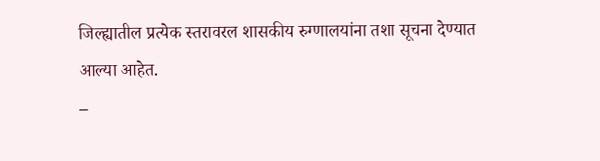जिल्ह्यातील प्रत्येक स्तरावरल शासकीय रुग्णालयांना तशा सूचना देण्यात आल्या आहेत.
–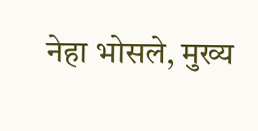नेहा भोसले, मुख्य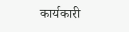कार्यकारी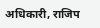अधिकारी, राजिप